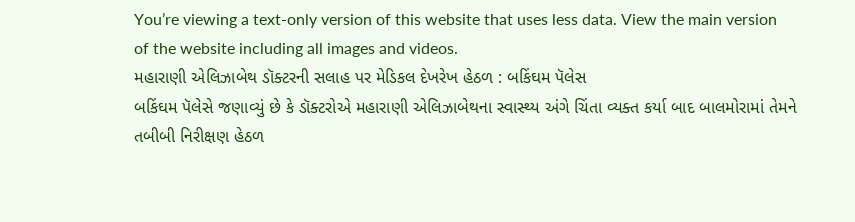You’re viewing a text-only version of this website that uses less data. View the main version of the website including all images and videos.
મહારાણી એલિઝાબેથ ડૉક્ટરની સલાહ પર મેડિકલ દેખરેખ હેઠળ : બકિંઘમ પૅલેસ
બકિંઘમ પૅલેસે જણાવ્યું છે કે ડૉક્ટરોએ મહારાણી એલિઝાબેથના સ્વાસ્થ્ય અંગે ચિંતા વ્યક્ત કર્યા બાદ બાલમોરામાં તેમને તબીબી નિરીક્ષણ હેઠળ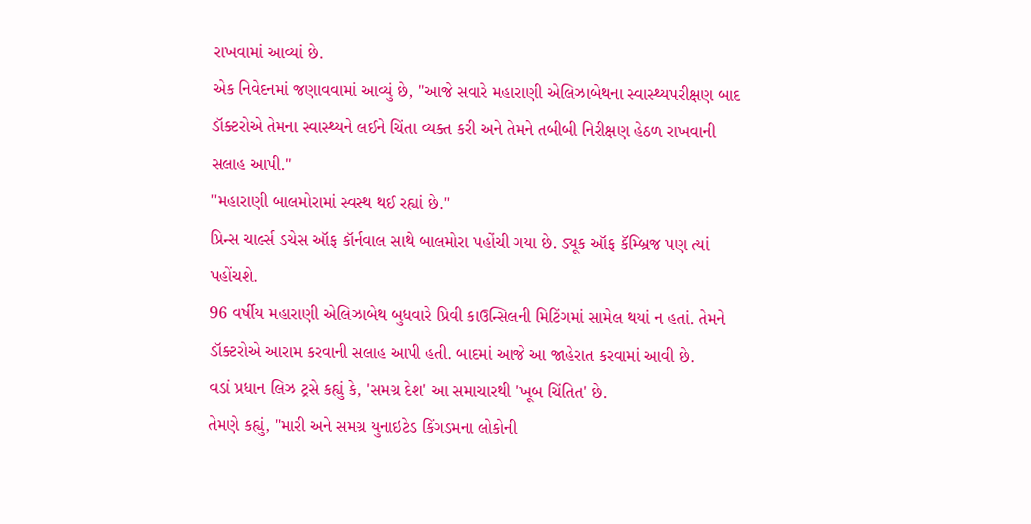રાખવામાં આવ્યાં છે.
એક નિવેદનમાં જણાવવામાં આવ્યું છે, "આજે સવારે મહારાણી એલિઝાબેથના સ્વાસ્થ્યપરીક્ષણ બાદ ડૉક્ટરોએ તેમના સ્વાસ્થ્યને લઈને ચિંતા વ્યક્ત કરી અને તેમને તબીબી નિરીક્ષણ હેઠળ રાખવાની સલાહ આપી."
"મહારાણી બાલમોરામાં સ્વસ્થ થઈ રહ્યાં છે."
પ્રિન્સ ચાર્લ્સ ડચેસ ઑફ કૉર્નવાલ સાથે બાલમોરા પહોંચી ગયા છે. ડ્યૂક ઑફ કૅમ્બ્રિજ પણ ત્યાં પહોંચશે.
96 વર્ષીય મહારાણી એલિઝાબેથ બુધવારે પ્રિવી કાઉન્સિલની મિટિંગમાં સામેલ થયાં ન હતાં. તેમને ડૉક્ટરોએ આરામ કરવાની સલાહ આપી હતી. બાદમાં આજે આ જાહેરાત કરવામાં આવી છે.
વડાં પ્રધાન લિઝ ટ્રસે કહ્યું કે, 'સમગ્ર દેશ' આ સમાચારથી 'ખૂબ ચિંતિત' છે.
તેમણે કહ્યું, "મારી અને સમગ્ર યુનાઇટેડ કિંગડમના લોકોની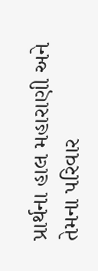પ્રાર્થના હાલ મહારાણી અને તેમના પરિવાર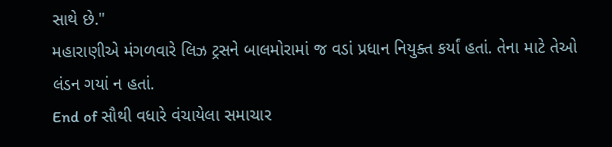સાથે છે."
મહારાણીએ મંગળવારે લિઝ ટ્રસને બાલમોરામાં જ વડાં પ્રધાન નિયુક્ત કર્યાં હતાં. તેના માટે તેઓ લંડન ગયાં ન હતાં.
End of સૌથી વધારે વંચાયેલા સમાચાર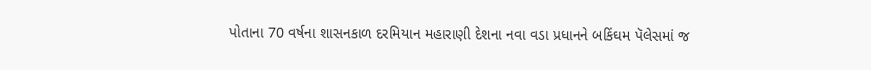પોતાના 70 વર્ષના શાસનકાળ દરમિયાન મહારાણી દેશના નવા વડા પ્રધાનને બકિંઘમ પૅલેસમાં જ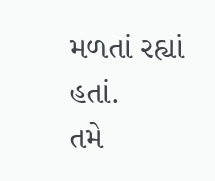મળતાં રહ્યાં હતાં.
તમે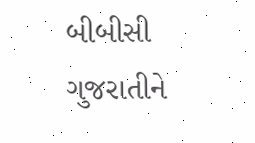બીબીસી ગુજરાતીને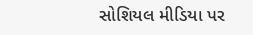સોશિયલ મીડિયા પર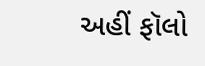અહીં ફૉલો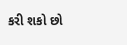કરી શકો છો